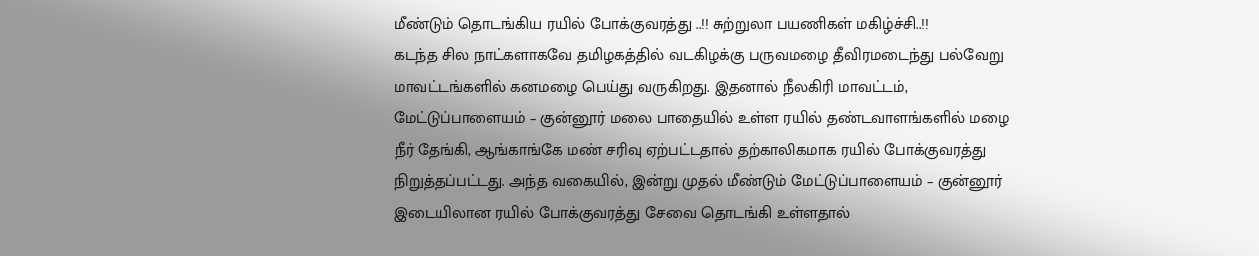மீண்டும் தொடங்கிய ரயில் போக்குவரத்து ..!! சுற்றுலா பயணிகள் மகிழ்ச்சி..!!
கடந்த சில நாட்களாகவே தமிழகத்தில் வடகிழக்கு பருவமழை தீவிரமடைந்து பல்வேறு மாவட்டங்களில் கனமழை பெய்து வருகிறது. இதனால் நீலகிரி மாவட்டம், மேட்டுப்பாளையம் – குன்னூர் மலை பாதையில் உள்ள ரயில் தண்டவாளங்களில் மழை நீர் தேங்கி, ஆங்காங்கே மண் சரிவு ஏற்பட்டதால் தற்காலிகமாக ரயில் போக்குவரத்து நிறுத்தப்பட்டது. அந்த வகையில், இன்று முதல் மீண்டும் மேட்டுப்பாளையம் – குன்னூர் இடையிலான ரயில் போக்குவரத்து சேவை தொடங்கி உள்ளதால்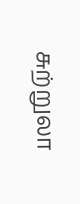சுற்றுலா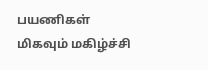பயணிகள் மிகவும் மகிழ்ச்சி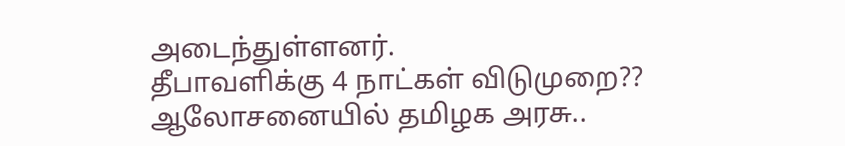அடைந்துள்ளனர்.
தீபாவளிக்கு 4 நாட்கள் விடுமுறை?? ஆலோசனையில் தமிழக அரசு..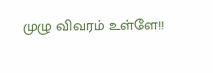முழு விவரம் உள்ளே!!